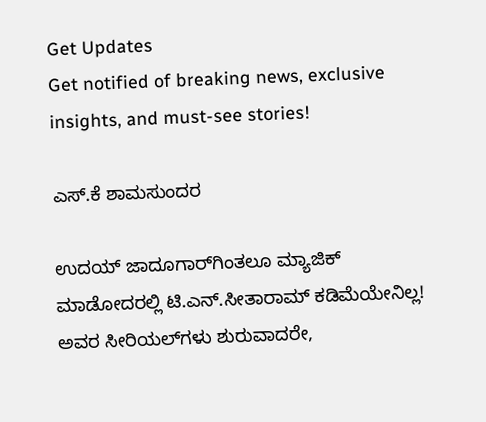Get Updates
Get notified of breaking news, exclusive insights, and must-see stories!

ಎಸ್‌.ಕೆ ಶಾಮಸುಂದರ

ಉದಯ್‌ ಜಾದೂಗಾರ್‌ಗಿಂತಲೂ ಮ್ಯಾಜಿಕ್‌ ಮಾಡೋದರಲ್ಲಿ ಟಿ.ಎನ್‌.ಸೀತಾರಾಮ್‌ ಕಡಿಮೆಯೇನಿಲ್ಲ! ಅವರ ಸೀರಿಯಲ್‌ಗಳು ಶುರುವಾದರೇ,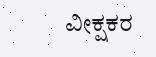ವೀಕ್ಷಕರ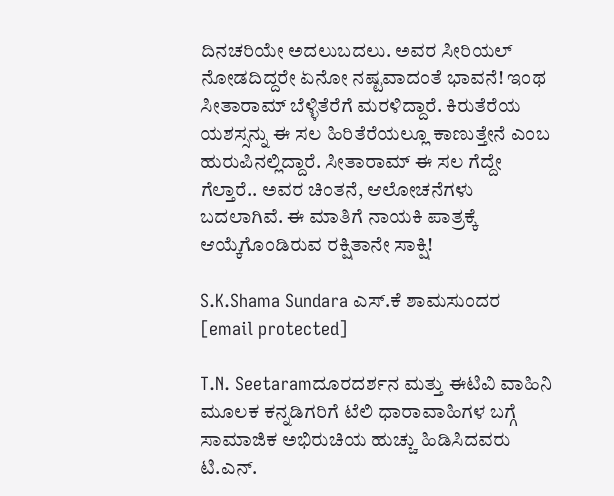ದಿನಚರಿಯೇ ಅದಲುಬದಲು. ಅವರ ಸೀರಿಯಲ್‌ ನೋಡದಿದ್ದರೇ ಏನೋ ನಷ್ಟವಾದಂತೆ ಭಾವನೆ! ಇಂಥ ಸೀತಾರಾಮ್‌ ಬೆಳ್ಳಿತೆರೆಗೆ ಮರಳಿದ್ದಾರೆ. ಕಿರುತೆರೆಯ ಯಶಸ್ಸನ್ನು ಈ ಸಲ ಹಿರಿತೆರೆಯಲ್ಲೂ ಕಾಣುತ್ತೇನೆ ಎಂಬ ಹುರುಪಿನಲ್ಲಿದ್ದಾರೆ. ಸೀತಾರಾಮ್‌ ಈ ಸಲ ಗೆದ್ದೇ ಗೆಲ್ತಾರೆ.. ಅವರ ಚಿಂತನೆ, ಆಲೋಚನೆಗಳು ಬದಲಾಗಿವೆ. ಈ ಮಾತಿಗೆ ನಾಯಕಿ ಪಾತ್ರಕ್ಕೆ ಆಯ್ಕೆಗೊಂಡಿರುವ ರಕ್ಷಿತಾನೇ ಸಾಕ್ಷಿ!

S.K.Shama Sundara ಎಸ್‌.ಕೆ ಶಾಮಸುಂದರ
[email protected]

T.N. Seetaramದೂರದರ್ಶನ ಮತ್ತು ಈಟಿವಿ ವಾಹಿನಿ ಮೂಲಕ ಕನ್ನಡಿಗರಿಗೆ ಟೆಲಿ ಧಾರಾವಾಹಿಗಳ ಬಗ್ಗೆ ಸಾಮಾಜಿಕ ಅಭಿರುಚಿಯ ಹುಚ್ಚು ಹಿಡಿಸಿದವರು ಟಿ.ಎನ್‌.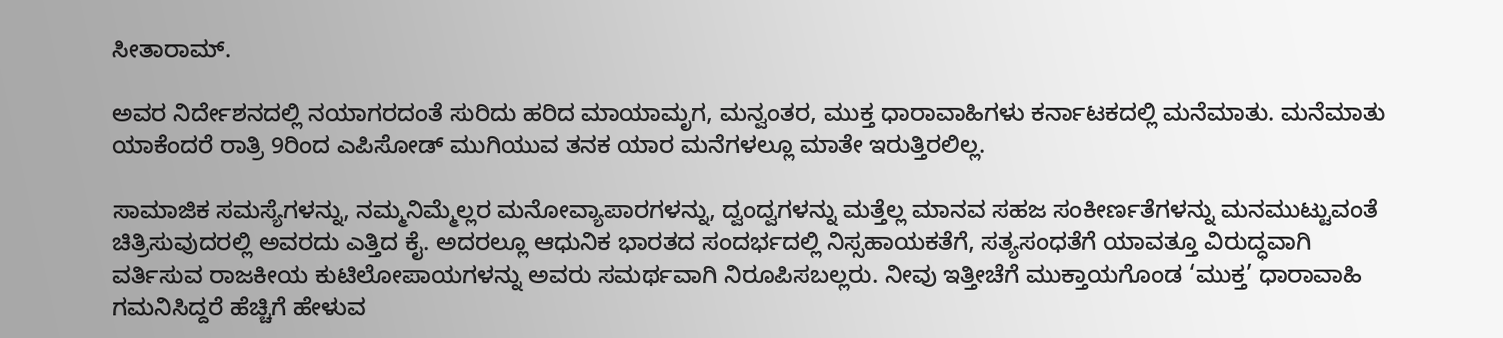ಸೀತಾರಾಮ್‌.

ಅವರ ನಿರ್ದೇಶನದಲ್ಲಿ ನಯಾಗರದಂತೆ ಸುರಿದು ಹರಿದ ಮಾಯಾಮೃಗ, ಮನ್ವಂತರ, ಮುಕ್ತ ಧಾರಾವಾಹಿಗಳು ಕರ್ನಾಟಕದಲ್ಲಿ ಮನೆಮಾತು. ಮನೆಮಾತು ಯಾಕೆಂದರೆ ರಾತ್ರಿ 9ರಿಂದ ಎಪಿಸೋಡ್‌ ಮುಗಿಯುವ ತನಕ ಯಾರ ಮನೆಗಳಲ್ಲೂ ಮಾತೇ ಇರುತ್ತಿರಲಿಲ್ಲ.

ಸಾಮಾಜಿಕ ಸಮಸ್ಯೆಗಳನ್ನು, ನಮ್ಮನಿಮ್ಮೆಲ್ಲರ ಮನೋವ್ಯಾಪಾರಗಳನ್ನು, ದ್ವಂದ್ವಗಳನ್ನು ಮತ್ತೆಲ್ಲ ಮಾನವ ಸಹಜ ಸಂಕೀರ್ಣತೆಗಳನ್ನು ಮನಮುಟ್ಟುವಂತೆ ಚಿತ್ರಿಸುವುದರಲ್ಲಿ ಅವರದು ಎತ್ತಿದ ಕೈ. ಅದರಲ್ಲೂ ಆಧುನಿಕ ಭಾರತದ ಸಂದರ್ಭದಲ್ಲಿ ನಿಸ್ಸಹಾಯಕತೆಗೆ, ಸತ್ಯಸಂಧತೆಗೆ ಯಾವತ್ತೂ ವಿರುದ್ಧವಾಗಿ ವರ್ತಿಸುವ ರಾಜಕೀಯ ಕುಟಿಲೋಪಾಯಗಳನ್ನು ಅವರು ಸಮರ್ಥವಾಗಿ ನಿರೂಪಿಸಬಲ್ಲರು. ನೀವು ಇತ್ತೀಚೆಗೆ ಮುಕ್ತಾಯಗೊಂಡ ‘ಮುಕ್ತ’ ಧಾರಾವಾಹಿ ಗಮನಿಸಿದ್ದರೆ ಹೆಚ್ಚಿಗೆ ಹೇಳುವ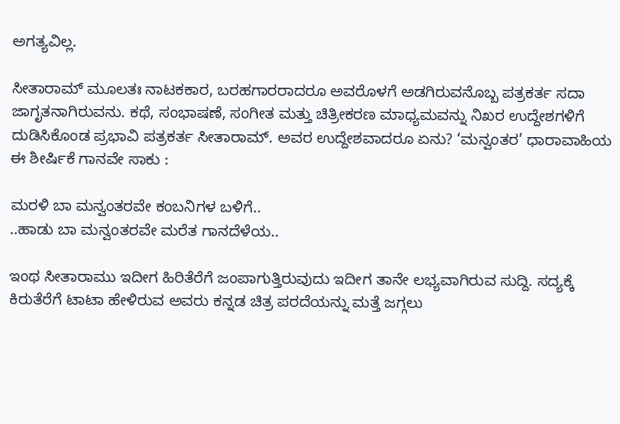ಅಗತ್ಯವಿಲ್ಲ.

ಸೀತಾರಾಮ್‌ ಮೂಲತಃ ನಾಟಕಕಾರ, ಬರಹಗಾರರಾದರೂ ಅವರೊಳಗೆ ಅಡಗಿರುವನೊಬ್ಬ ಪತ್ರಕರ್ತ ಸದಾ ಜಾಗೃತನಾಗಿರುವನು. ಕಥೆ, ಸಂಭಾಷಣೆ, ಸಂಗೀತ ಮತ್ತು ಚಿತ್ರೀಕರಣ ಮಾಧ್ಯಮವನ್ನು ನಿಖರ ಉದ್ದೇಶಗಳಿಗೆ ದುಡಿಸಿಕೊಂಡ ಪ್ರಭಾವಿ ಪತ್ರಕರ್ತ ಸೀತಾರಾಮ್‌. ಅವರ ಉದ್ದೇಶವಾದರೂ ಏನು? ‘ಮನ್ವಂತರ’ ಧಾರಾವಾಹಿಯ ಈ ಶೀರ್ಷಿಕೆ ಗಾನವೇ ಸಾಕು :

ಮರಳಿ ಬಾ ಮನ್ವಂತರವೇ ಕಂಬನಿಗಳ ಬಳಿಗೆ..
..ಹಾಡು ಬಾ ಮನ್ವಂತರವೇ ಮರೆತ ಗಾನದೆಳೆಯ..

ಇಂಥ ಸೀತಾರಾಮು ಇದೀಗ ಹಿರಿತೆರೆಗೆ ಜಂಪಾಗುತ್ತಿರುವುದು ಇದೀಗ ತಾನೇ ಲಭ್ಯವಾಗಿರುವ ಸುದ್ದಿ. ಸದ್ಯಕ್ಕೆ ಕಿರುತೆರೆಗೆ ಟಾಟಾ ಹೇಳಿರುವ ಅವರು ಕನ್ನಡ ಚಿತ್ರ ಪರದೆಯನ್ನು ಮತ್ತೆ ಜಗ್ಗಲು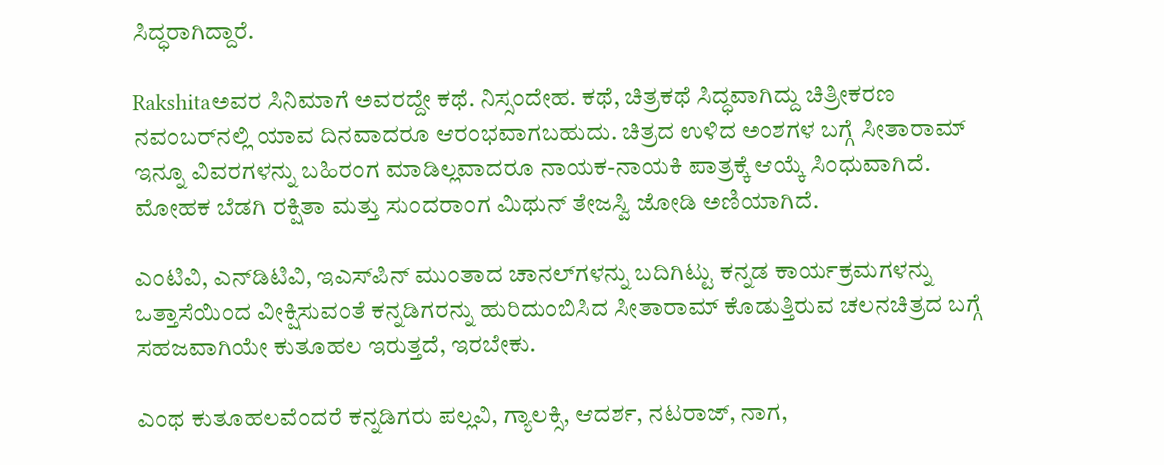ಸಿದ್ಧರಾಗಿದ್ದಾರೆ.

Rakshitaಅವರ ಸಿನಿಮಾಗೆ ಅವರದ್ದೇ ಕಥೆ. ನಿಸ್ಸಂದೇಹ. ಕಥೆ, ಚಿತ್ರಕಥೆ ಸಿದ್ಧವಾಗಿದ್ದು ಚಿತ್ರೀಕರಣ ನವಂಬರ್‌ನಲ್ಲಿ ಯಾವ ದಿನವಾದರೂ ಆರಂಭವಾಗಬಹುದು. ಚಿತ್ರದ ಉಳಿದ ಅಂಶಗಳ ಬಗ್ಗೆ ಸೀತಾರಾಮ್‌ ಇನ್ನೂ ವಿವರಗಳನ್ನು ಬಹಿರಂಗ ಮಾಡಿಲ್ಲವಾದರೂ ನಾಯಕ-ನಾಯಕಿ ಪಾತ್ರಕ್ಕೆ ಆಯ್ಕೆ ಸಿಂಧುವಾಗಿದೆ. ಮೋಹಕ ಬೆಡಗಿ ರಕ್ಷಿತಾ ಮತ್ತು ಸುಂದರಾಂಗ ಮಿಥುನ್‌ ತೇಜಸ್ವಿ ಜೋಡಿ ಅಣಿಯಾಗಿದೆ.

ಎಂಟಿವಿ, ಎನ್‌ಡಿಟಿವಿ, ಇಎಸ್‌ಪಿನ್‌ ಮುಂತಾದ ಚಾನಲ್‌ಗಳನ್ನು ಬದಿಗಿಟ್ಟು ಕನ್ನಡ ಕಾರ್ಯಕ್ರಮಗಳನ್ನು ಒತ್ತಾಸೆಯಿಂದ ವೀಕ್ಷಿಸುವಂತೆ ಕನ್ನಡಿಗರನ್ನು ಹುರಿದುಂಬಿಸಿದ ಸೀತಾರಾಮ್‌ ಕೊಡುತ್ತಿರುವ ಚಲನಚಿತ್ರದ ಬಗ್ಗೆ ಸಹಜವಾಗಿಯೇ ಕುತೂಹಲ ಇರುತ್ತದೆ, ಇರಬೇಕು.

ಎಂಥ ಕುತೂಹಲವೆಂದರೆ ಕನ್ನಡಿಗರು ಪಲ್ಲವಿ, ಗ್ಯಾಲಕ್ಸಿ, ಆದರ್ಶ, ನಟರಾಜ್‌, ನಾಗ,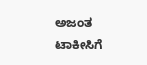ಅಜಂತ ಟಾಕೀಸಿಗೆ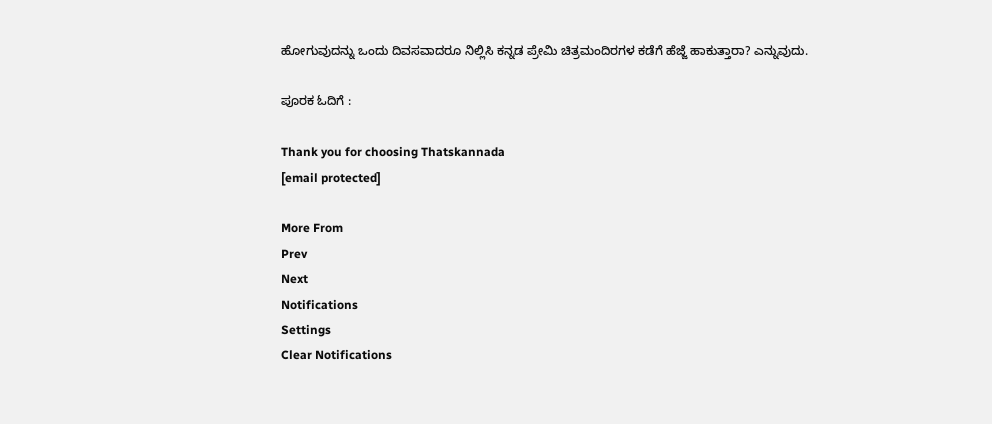ಹೋಗುವುದನ್ನು ಒಂದು ದಿವಸವಾದರೂ ನಿಲ್ಲಿಸಿ ಕನ್ನಡ ಪ್ರೇಮಿ ಚಿತ್ರಮಂದಿರಗಳ ಕಡೆಗೆ ಹೆಜ್ಜೆ ಹಾಕುತ್ತಾರಾ? ಎನ್ನುವುದು.

ಪೂರಕ ಓದಿಗೆ :

Thank you for choosing Thatskannada
[email protected]

More From
Prev
Next
Notifications
Settings
Clear Notifications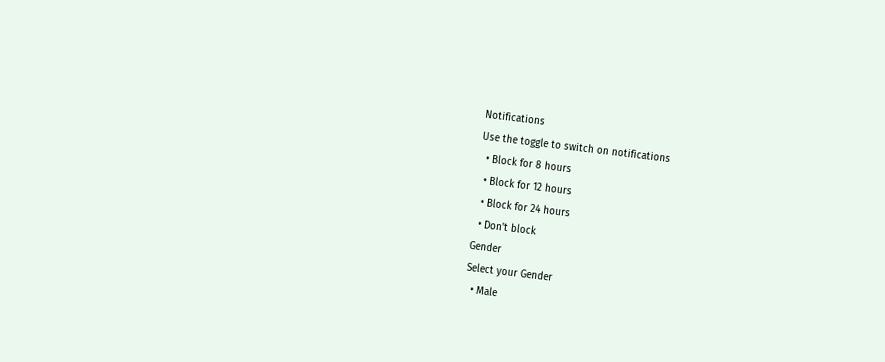Notifications
Use the toggle to switch on notifications
  • Block for 8 hours
  • Block for 12 hours
  • Block for 24 hours
  • Don't block
Gender
Select your Gender
  • Male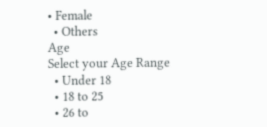• Female
  • Others
Age
Select your Age Range
  • Under 18
  • 18 to 25
  • 26 to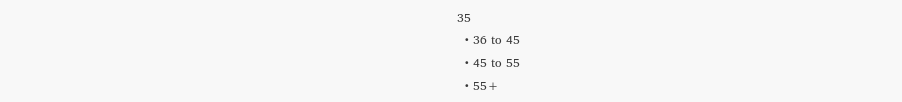35
  • 36 to 45
  • 45 to 55
  • 55+